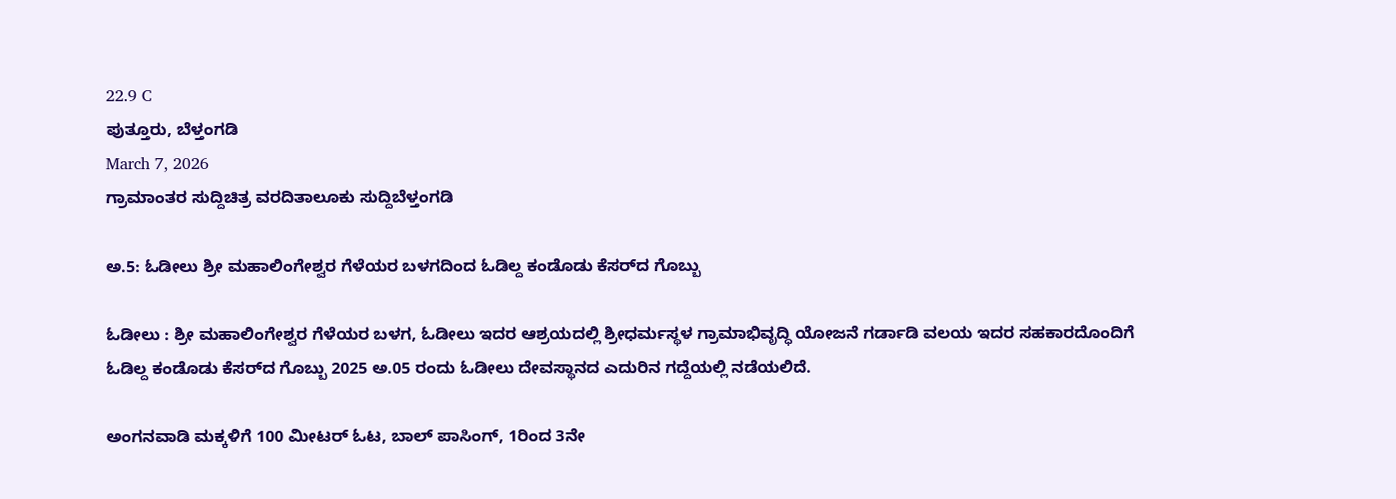22.9 C
ಪುತ್ತೂರು, ಬೆಳ್ತಂಗಡಿ
March 7, 2026
ಗ್ರಾಮಾಂತರ ಸುದ್ದಿಚಿತ್ರ ವರದಿತಾಲೂಕು ಸುದ್ದಿಬೆಳ್ತಂಗಡಿ

ಅ.5: ಓಡೀಲು ಶ್ರೀ ಮಹಾಲಿಂಗೇಶ್ವರ ಗೆಳೆಯರ ಬಳಗದಿಂದ ಓಡಿಲ್ದ ಕಂಡೊಡು ಕೆಸರ್‌ದ ಗೊಬ್ಬು

ಓಡೀಲು : ಶ್ರೀ ಮಹಾಲಿಂಗೇಶ್ವರ ಗೆಳೆಯರ ಬಳಗ, ಓಡೀಲು ಇದರ ಆಶ್ರಯದಲ್ಲಿ ಶ್ರೀಧರ್ಮಸ್ಥಳ ಗ್ರಾಮಾಭಿವೃದ್ಧಿ ಯೋಜನೆ ಗರ್ಡಾಡಿ ವಲಯ ಇದರ ಸಹಕಾರದೊಂದಿಗೆ ಓಡಿಲ್ದ ಕಂಡೊಡು ಕೆಸರ್‌ದ ಗೊಬ್ಬು 2025 ಅ.05 ರಂದು ಓಡೀಲು ದೇವಸ್ಥಾನದ ಎದುರಿನ ಗದ್ದೆಯಲ್ಲಿ ನಡೆಯಲಿದೆ.

ಅಂಗನವಾಡಿ ಮಕ್ಕಳಿಗೆ 100 ಮೀಟರ್ ಓಟ, ಬಾಲ್ ಪಾಸಿಂಗ್, 1ರಿಂದ 3ನೇ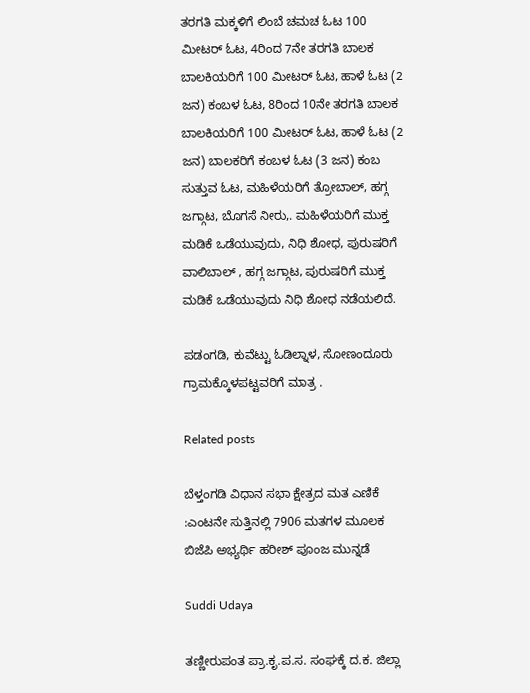ತರಗತಿ ಮಕ್ಕಳಿಗೆ ಲಿಂಬೆ ಚಮಚ ಓಟ 100 ಮೀಟರ್ ಓಟ, 4ರಿಂದ 7ನೇ ತರಗತಿ ಬಾಲಕ ಬಾಲಕಿಯರಿಗೆ 100 ಮೀಟರ್ ಓಟ, ಹಾಳೆ ಓಟ (2 ಜನ) ಕಂಬಳ ಓಟ, 8ರಿಂದ 10ನೇ ತರಗತಿ ಬಾಲಕ ಬಾಲಕಿಯರಿಗೆ 100 ಮೀಟರ್ ಓಟ, ಹಾಳೆ ಓಟ (2 ಜನ) ಬಾಲಕರಿಗೆ ಕಂಬಳ ಓಟ (3 ಜನ) ಕಂಬ ಸುತ್ತುವ ಓಟ, ಮಹಿಳೆಯರಿಗೆ ತ್ರೋಬಾಲ್, ಹಗ್ಗ ಜಗ್ಗಾಟ, ಬೊಗಸೆ ನೀರು,. ಮಹಿಳೆಯರಿಗೆ ಮುಕ್ತ ಮಡಿಕೆ ಒಡೆಯುವುದು, ನಿಧಿ ಶೋಧ, ಪುರುಷರಿಗೆ ವಾಲಿಬಾಲ್ , ಹಗ್ಗ ಜಗ್ಗಾಟ, ಪುರುಷರಿಗೆ ಮುಕ್ತ ಮಡಿಕೆ ಒಡೆಯುವುದು ನಿಧಿ ಶೋಧ ನಡೆಯಲಿದೆ.

ಪಡಂಗಡಿ, ಕುವೆಟ್ಟು ಓಡಿಲ್ನಾಳ, ಸೋಣಂದೂರು ಗ್ರಾಮಕ್ಕೊಳಪಟ್ಟವರಿಗೆ ಮಾತ್ರ .

Related posts

ಬೆಳ್ತಂಗಡಿ ವಿಧಾನ ಸಭಾ ಕ್ಷೇತ್ರದ ಮತ ಎಣಿಕೆ :ಎಂಟನೇ ಸುತ್ತಿನಲ್ಲಿ 7906 ಮತಗಳ ಮೂಲಕ ಬಿಜೆಪಿ ಅಭ್ಯರ್ಥಿ ಹರೀಶ್ ಪೂಂಜ ಮುನ್ನಡೆ

Suddi Udaya

ತಣ್ಣೀರುಪಂತ ಪ್ರಾ.ಕೃ.ಪ.ಸ. ಸಂಘಕ್ಕೆ ದ.ಕ. ಜಿಲ್ಲಾ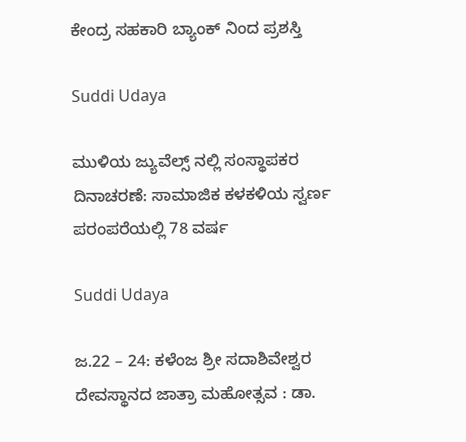ಕೇಂದ್ರ ಸಹಕಾರಿ ಬ್ಯಾಂಕ್ ನಿಂದ ಪ್ರಶಸ್ತಿ

Suddi Udaya

ಮುಳಿಯ ಜ್ಯುವೆಲ್ಸ್‌ ನಲ್ಲಿ ಸಂಸ್ಥಾಪಕರ ದಿನಾಚರಣೆ: ಸಾಮಾಜಿಕ ಕಳಕಳಿಯ ಸ್ವರ್ಣ ಪರಂಪರೆಯಲ್ಲಿ 78 ವರ್ಷ

Suddi Udaya

ಜ.22 – 24: ಕಳೆಂಜ ಶ್ರೀ ಸದಾಶಿವೇಶ್ವರ ದೇವಸ್ಥಾನದ ಜಾತ್ರಾ ಮಹೋತ್ಸವ : ಡಾ.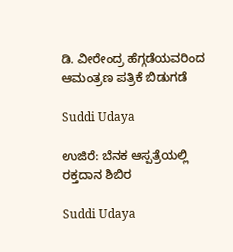ಡಿ. ವೀರೇಂದ್ರ ಹೆಗ್ಗಡೆಯವರಿಂದ ಆಮಂತ್ರಣ ಪತ್ರಿಕೆ ಬಿಡುಗಡೆ

Suddi Udaya

ಉಜಿರೆ: ಬೆನಕ ಆಸ್ಪತ್ರೆಯಲ್ಲಿ ರಕ್ತದಾನ ಶಿಬಿರ

Suddi Udaya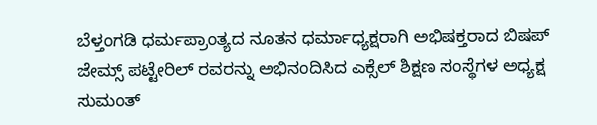ಬೆಳ್ತಂಗಡಿ ಧರ್ಮಪ್ರಾಂತ್ಯದ ನೂತನ ಧರ್ಮಾಧ್ಯಕ್ಷರಾಗಿ ಅಭಿಷಕ್ತರಾದ ಬಿಷಪ್ ಜೇಮ್ಸ್ ಪಟ್ಟೇರಿಲ್ ರವರನ್ನು ಅಭಿನಂದಿಸಿದ ಎಕ್ಸೆಲ್ ಶಿಕ್ಷಣ ಸಂಸ್ಥೆಗಳ ಅಧ್ಯಕ್ಷ ಸುಮಂತ್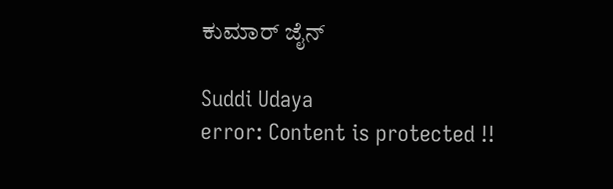ಕುಮಾರ್ ಜೈನ್

Suddi Udaya
error: Content is protected !!